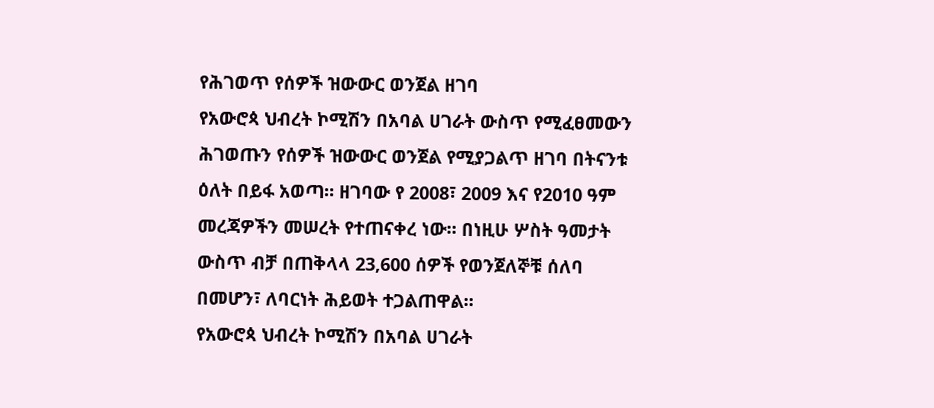የሕገወጥ የሰዎች ዝውውር ወንጀል ዘገባ
የአውሮጳ ህብረት ኮሚሽን በአባል ሀገራት ውስጥ የሚፈፀመውን ሕገወጡን የሰዎች ዝውውር ወንጀል የሚያጋልጥ ዘገባ በትናንቱ ዕለት በይፋ አወጣ። ዘገባው የ 2008፣ 2009 እና የ2010 ዓም መረጃዎችን መሠረት የተጠናቀረ ነው። በነዚሁ ሦስት ዓመታት ውስጥ ብቻ በጠቅላላ 23,600 ሰዎች የወንጀለኞቹ ሰለባ በመሆን፣ ለባርነት ሕይወት ተጋልጠዋል።
የአውሮጳ ህብረት ኮሚሽን በአባል ሀገራት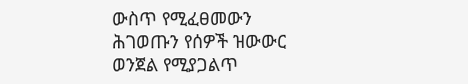ውስጥ የሚፈፀመውን ሕገወጡን የሰዎች ዝውውር ወንጀል የሚያጋልጥ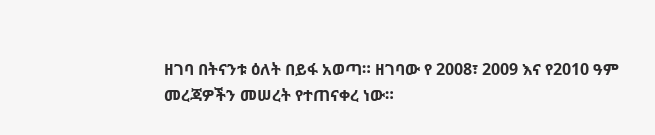ዘገባ በትናንቱ ዕለት በይፋ አወጣ። ዘገባው የ 2008፣ 2009 እና የ2010 ዓም መረጃዎችን መሠረት የተጠናቀረ ነው።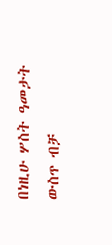በነዚሁ ሦስት ዓመታት ውስጥ ብቻ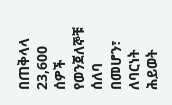በጠቅላላ 23,600 ሰዎች የወንጀለኞቹ ሰለባ በመሆን፣ ለባርነት ሕይወት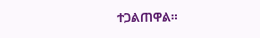ተጋልጠዋል።